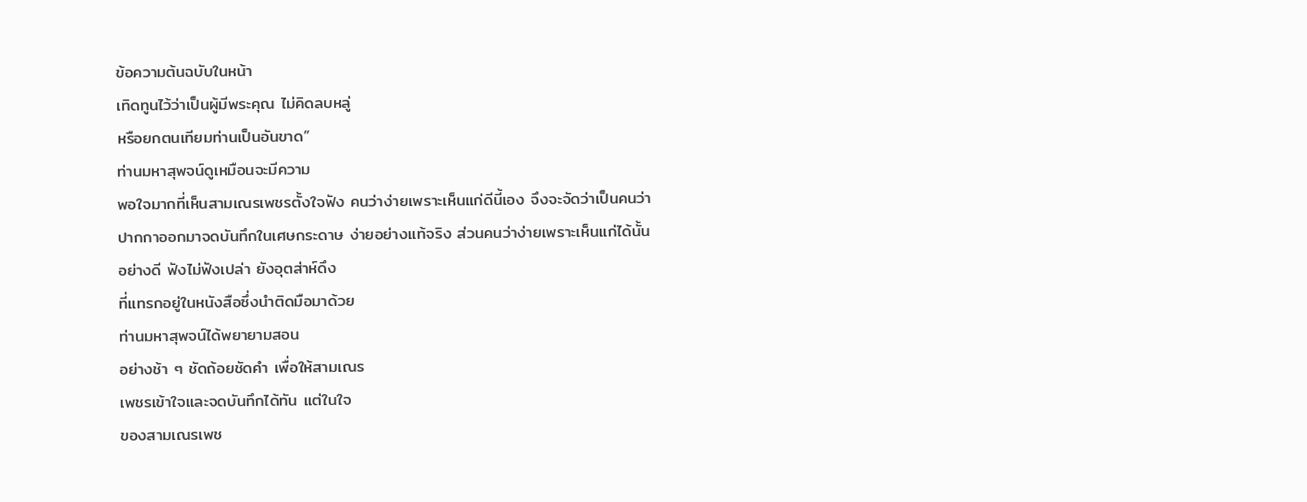ข้อความต้นฉบับในหน้า
เทิดทูนไว้ว่าเป็นผู้มีพระคุณ ไม่คิดลบหลู่
หรือยกตนเทียมท่านเป็นอันขาด”
ท่านมหาสุพจน์ดูเหมือนจะมีความ
พอใจมากที่เห็นสามเณรเพชรตั้งใจฟัง คนว่าง่ายเพราะเห็นแก่ดีนี้เอง จึงจะจัดว่าเป็นคนว่า
ปากกาออกมาจดบันทึกในเศษกระดาษ ง่ายอย่างแท้จริง ส่วนคนว่าง่ายเพราะเห็นแก่ได้นั้น
อย่างดี ฟังไม่ฟังเปล่า ยังอุตส่าห์ดึง
ที่แทรกอยู่ในหนังสือซึ่งนำติดมือมาด้วย
ท่านมหาสุพจน์ได้พยายามสอน
อย่างช้า ๆ ชัดถ้อยชัดคำ เพื่อให้สามเณร
เพชรเข้าใจและจดบันทึกได้ทัน แต่ในใจ
ของสามเณรเพช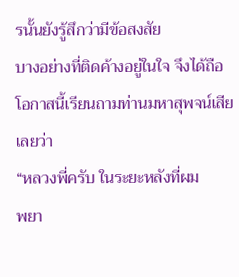รนั้นยังรู้สึกว่ามีข้อสงสัย
บางอย่างที่ติดค้างอยู่ในใจ จึงได้ถือ
โอกาสนี้เรียนถามท่านมหาสุพจน์เสีย
เลยว่า
“หลวงพี่ครับ ในระยะหลังที่ผม
พยา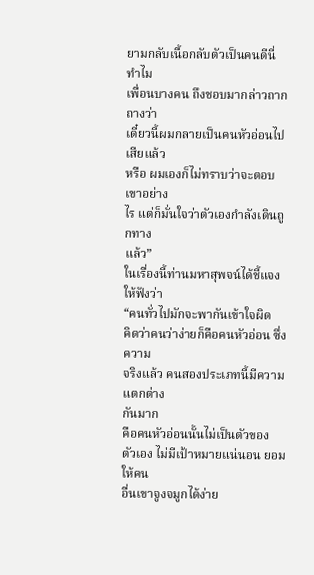ยามกลับเนื้อกลับตัวเป็นคนดีนี่ ทำไม
เพื่อนบางคน ถึงชอบมากล่าวถากถางว่า
เดี๋ยวนี้ผมกลายเป็นคนหัวอ่อนไปเสียแล้ว
หรือ ผมเองก็ไม่ทราบว่าจะตอบเขาอย่าง
ไร แต่ก็มั่นใจว่าตัวเองกำลังเดินถูกทาง
แล้ว”
ในเรื่องนี้ท่านมหาสุพจน์ได้ชี้แจง
ให้ฟังว่า
“คนทั่วไปมักจะพากันเข้าใจผิด
คิดว่าคนว่าง่ายก็คือคนหัวอ่อน ซึ่งความ
จริงแล้ว คนสองประเภทนี้มีความแตกต่าง
กันมาก
คือคนหัวอ่อนนั้นไม่เป็นตัวของ
ตัวเอง ไม่มีเป้าหมายแน่นอน ยอมให้คน
อื่นเขาจูงจมูกได้ง่าย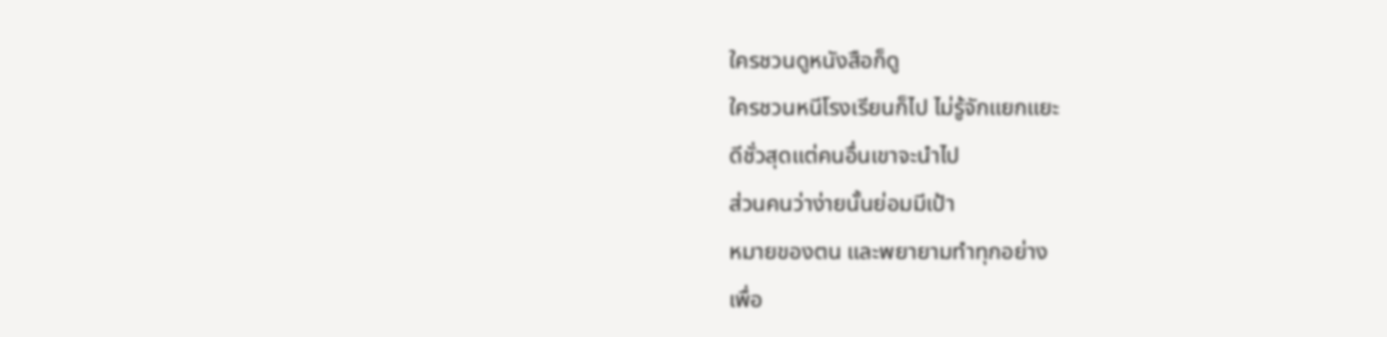ใครชวนดูหนังสือก็ดู
ใครชวนหนีโรงเรียนก็ไป ไม่รู้จักแยกแยะ
ดีชั่วสุดแต่คนอื่นเขาจะนำไป
ส่วนคนว่าง่ายนั้นย่อมมีเป้า
หมายของตน และพยายามทำทุกอย่าง
เพื่อ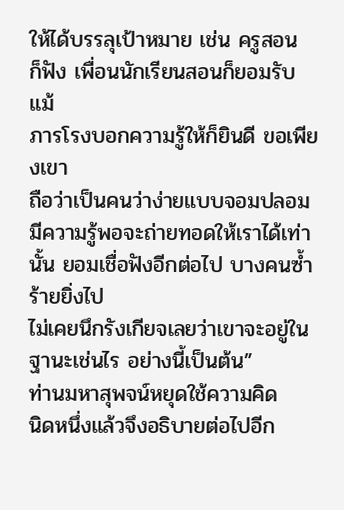ให้ได้บรรลุเป้าหมาย เช่น ครูสอน
ก็ฟัง เพื่อนนักเรียนสอนก็ยอมรับ แม้
ภารโรงบอกความรู้ให้ก็ยินดี ขอเพียงเขา
ถือว่าเป็นคนว่าง่ายแบบจอมปลอม
มีความรู้พอจะถ่ายทอดให้เราได้เท่านั้น ยอมเชื่อฟังอีกต่อไป บางคนซ้ำร้ายยิ่งไป
ไม่เคยนึกรังเกียจเลยว่าเขาจะอยู่ใน
ฐานะเช่นไร อย่างนี้เป็นต้น”
ท่านมหาสุพจน์หยุดใช้ความคิด
นิดหนึ่งแล้วจึงอธิบายต่อไปอีก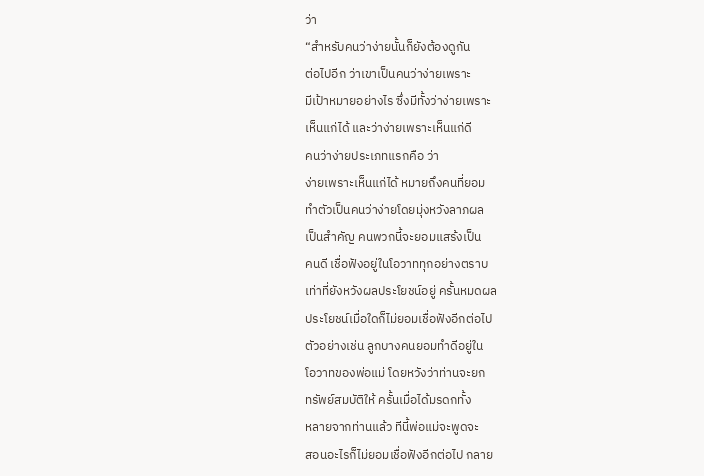ว่า
“สำหรับคนว่าง่ายนั้นก็ยังต้องดูกัน
ต่อไปอีก ว่าเขาเป็นคนว่าง่ายเพราะ
มีเป้าหมายอย่างไร ซึ่งมีทั้งว่าง่ายเพราะ
เห็นแก่ได้ และว่าง่ายเพราะเห็นแก่ดี
คนว่าง่ายประเภทแรกคือ ว่า
ง่ายเพราะเห็นแก่ได้ หมายถึงคนที่ยอม
ทำตัวเป็นคนว่าง่ายโดยมุ่งหวังลาภผล
เป็นสำคัญ คนพวกนี้จะยอมแสร้งเป็น
คนดี เชื่อฟังอยู่ในโอวาททุกอย่างตราบ
เท่าที่ยังหวังผลประโยชน์อยู่ ครั้นหมดผล
ประโยชน์เมื่อใดก็ไม่ยอมเชื่อฟังอีกต่อไป
ตัวอย่างเช่น ลูกบางคนยอมทำดีอยู่ใน
โอวาทของพ่อแม่ โดยหวังว่าท่านจะยก
ทรัพย์สมบัติให้ ครั้นเมื่อได้มรดกทั้ง
หลายจากท่านแล้ว ทีนี้พ่อแม่จะพูดจะ
สอนอะไรก็ไม่ยอมเชื่อฟังอีกต่อไป กลาย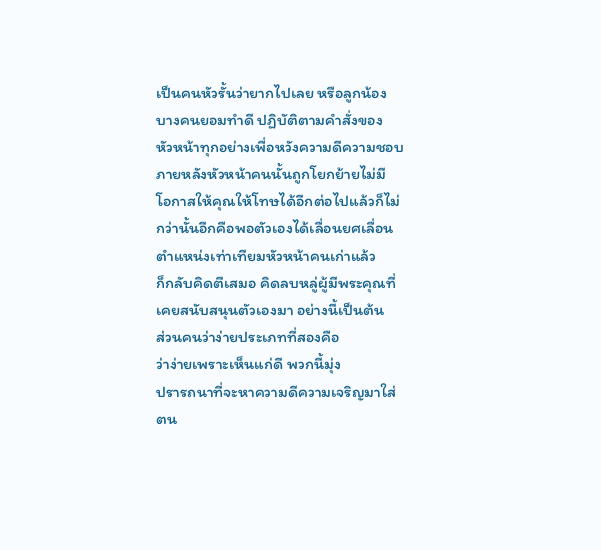เป็นคนหัวรั้นว่ายากไปเลย หรือลูกน้อง
บางคนยอมทำดี ปฏิบัติตามคำสั่งของ
หัวหน้าทุกอย่างเพื่อหวังความดีความชอบ
ภายหลังหัวหน้าคนนั้นถูกโยกย้ายไม่มี
โอกาสให้คุณให้โทษได้อีกต่อไปแล้วก็ไม่
กว่านั้นอีกคือพอตัวเองได้เลื่อนยศเลื่อน
ตำแหน่งเท่าเทียมหัวหน้าคนเก่าแล้ว
ก็กลับคิดตีเสมอ คิดลบหลู่ผู้มีพระคุณที่
เคยสนับสนุนตัวเองมา อย่างนี้เป็นต้น
ส่วนคนว่าง่ายประเภทที่สองคือ
ว่าง่ายเพราะเห็นแก่ดี พวกนี้มุ่ง
ปรารถนาที่จะหาความดีความเจริญมาใส่
ตน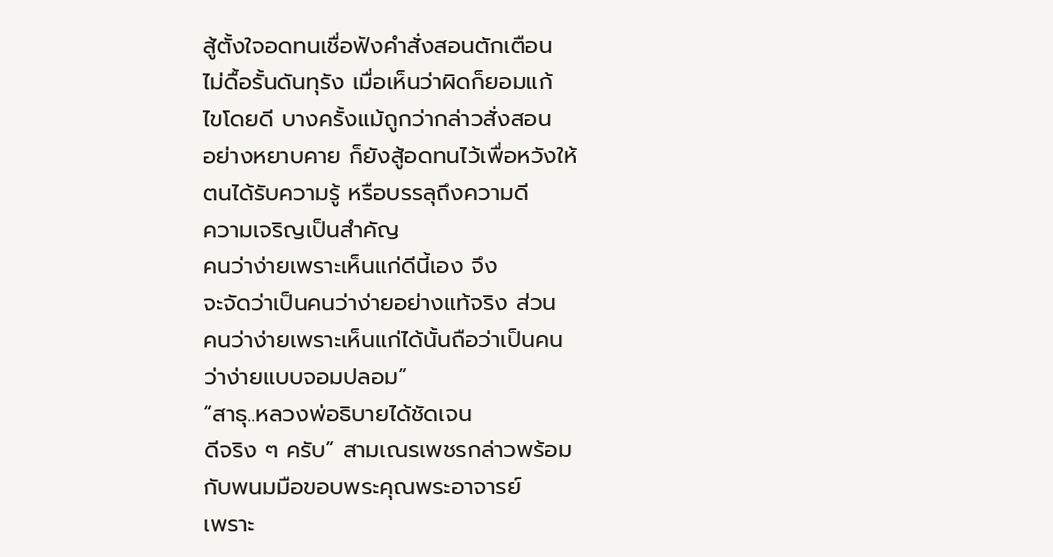สู้ตั้งใจอดทนเชื่อฟังคำสั่งสอนตักเตือน
ไม่ดื้อรั้นดันทุรัง เมื่อเห็นว่าผิดก็ยอมแก้
ไขโดยดี บางครั้งแม้ถูกว่ากล่าวสั่งสอน
อย่างหยาบคาย ก็ยังสู้อดทนไว้เพื่อหวังให้
ตนได้รับความรู้ หรือบรรลุถึงความดี
ความเจริญเป็นสำคัญ
คนว่าง่ายเพราะเห็นแก่ดีนี้เอง จึง
จะจัดว่าเป็นคนว่าง่ายอย่างแท้จริง ส่วน
คนว่าง่ายเพราะเห็นแก่ได้นั้นถือว่าเป็นคน
ว่าง่ายแบบจอมปลอม”
“สาธุ..หลวงพ่อธิบายได้ชัดเจน
ดีจริง ๆ ครับ” สามเณรเพชรกล่าวพร้อม
กับพนมมือขอบพระคุณพระอาจารย์
เพราะ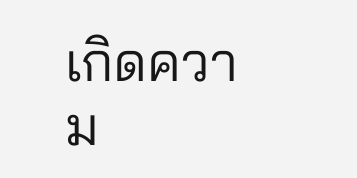เกิดความ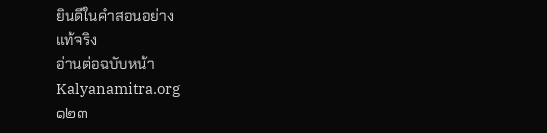ยินดีในคำสอนอย่าง
แท้จริง
อ่านต่อฉบับหน้า
Kalyanamitra.org
๑๒๓